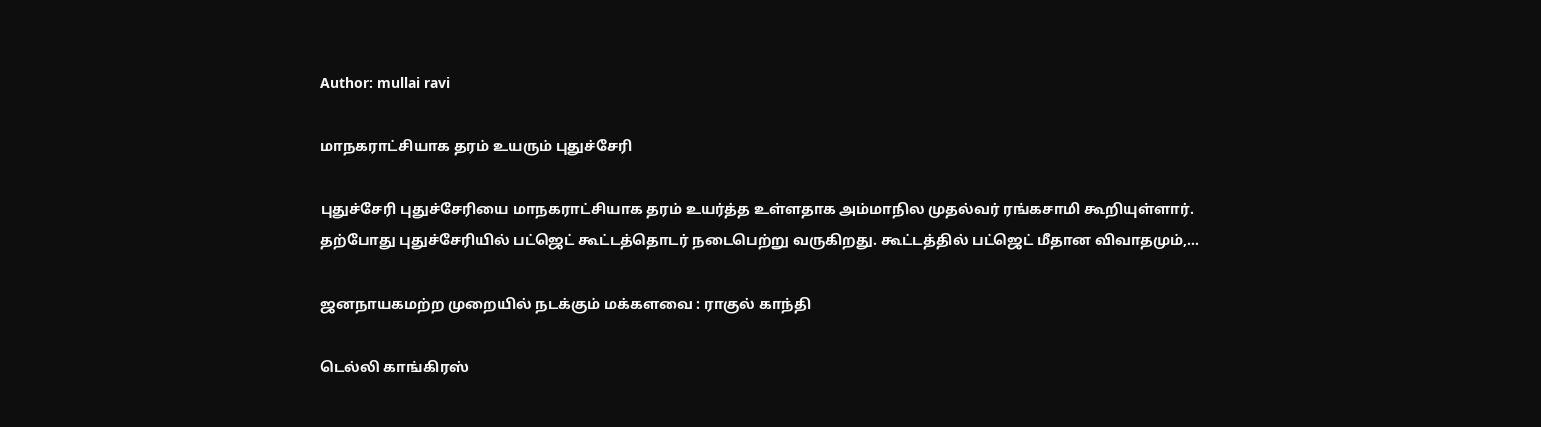Author: mullai ravi

மாநகராட்சியாக தரம் உயரும் புதுச்சேரி

புதுச்சேரி புதுச்சேரியை மாநகராட்சியாக தரம் உயர்த்த உள்ளதாக அம்மாநில முதல்வர் ரங்கசாமி கூறியுள்ளார். தற்போது புதுச்சேரியில் பட்ஜெட் கூட்டத்தொடர் நடைபெற்று வருகிறது. கூட்டத்தில் பட்ஜெட் மீதான விவாதமும்,…

ஜனநாயகமற்ற முறையில் நடக்கும் மக்களவை : ராகுல் காந்தி

டெல்லி காங்கிரஸ்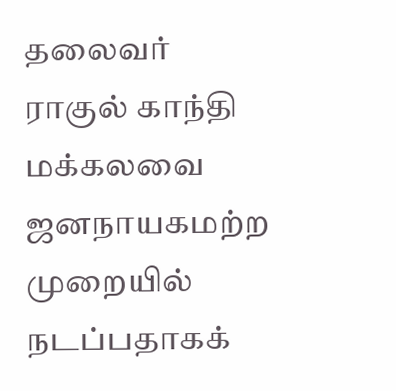தலைவர் ராகுல் காந்தி மக்கலவை ஜனநாயகமற்ற முறையில் நடப்பதாகக்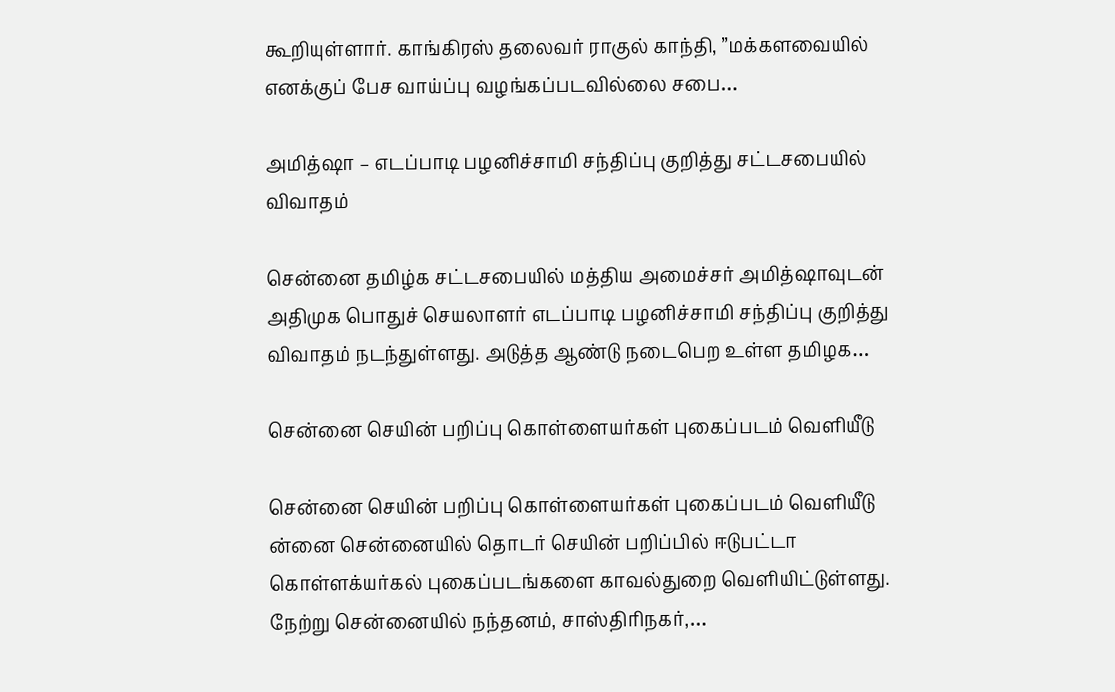கூறியுள்ளார். காங்கிரஸ் தலைவர் ராகுல் காந்தி, ”மக்களவையில் எனக்குப் பேச வாய்ப்பு வழங்கப்படவில்லை சபை…

அமித்ஷா – எடப்பாடி பழனிச்சாமி சந்திப்பு குறித்து சட்டசபையில் விவாதம்

சென்னை தமிழ்க சட்டசபையில் மத்திய அமைச்சர் அமித்ஷாவுடன் அதிமுக பொதுச் செயலாளர் எடப்பாடி பழனிச்சாமி சந்திப்பு குறித்து விவாதம் நடந்துள்ளது. அடுத்த ஆண்டு நடைபெற உள்ள தமிழக…

சென்னை செயின் பறிப்பு கொள்ளையர்கள் புகைப்படம் வெளியீடு

சென்னை செயின் பறிப்பு கொள்ளையர்கள் புகைப்படம் வெளியீடு ன்னை சென்னையில் தொடர் செயின் பறிப்பில் ஈடுபட்டா கொள்ளக்யர்கல் புகைப்படங்களை காவல்துறை வெளியிட்டுள்ளது. நேற்று சென்னையில் நந்தனம், சாஸ்திரிநகர்,…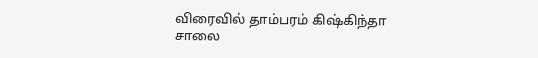விரைவில் தாம்பரம் கிஷ்கிந்தா சாலை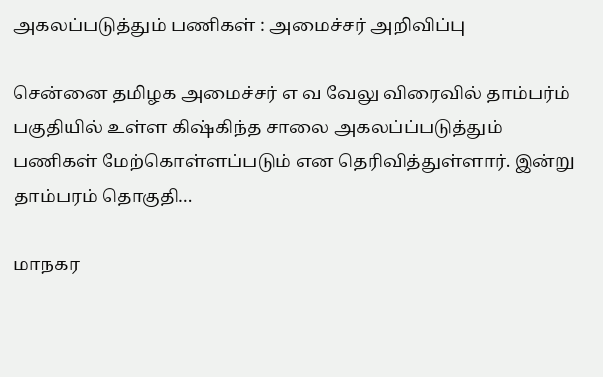அகலப்படுத்தும் பணிகள் : அமைச்சர் அறிவிப்பு

சென்னை தமிழக அமைச்சர் எ வ வேலு விரைவில் தாம்பர்ம் பகுதியில் உள்ள கிஷ்கிந்த சாலை அகலப்ப்படுத்தும் பணிகள் மேற்கொள்ளப்படும் என தெரிவித்துள்ளார். இன்று தாம்பரம் தொகுதி…

மாநகர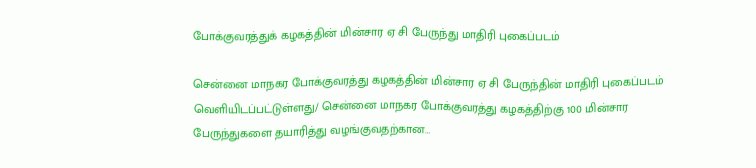போக்குவரத்துக் கழகத்தின் மின்சார ஏ சி பேருந்து மாதிரி புகைப்படம்

சென்னை மாநகர போக்குவரத்து கழகத்தின் மின்சார ஏ சி பேருந்தின் மாதிரி புகைப்படம் வெளியிடப்பட்டுள்ளது/ சென்னை மாநகர போக்குவரத்து கழகத்திற்கு 100 மின்சார பேருந்துகளை தயாரித்து வழங்குவதற்கான…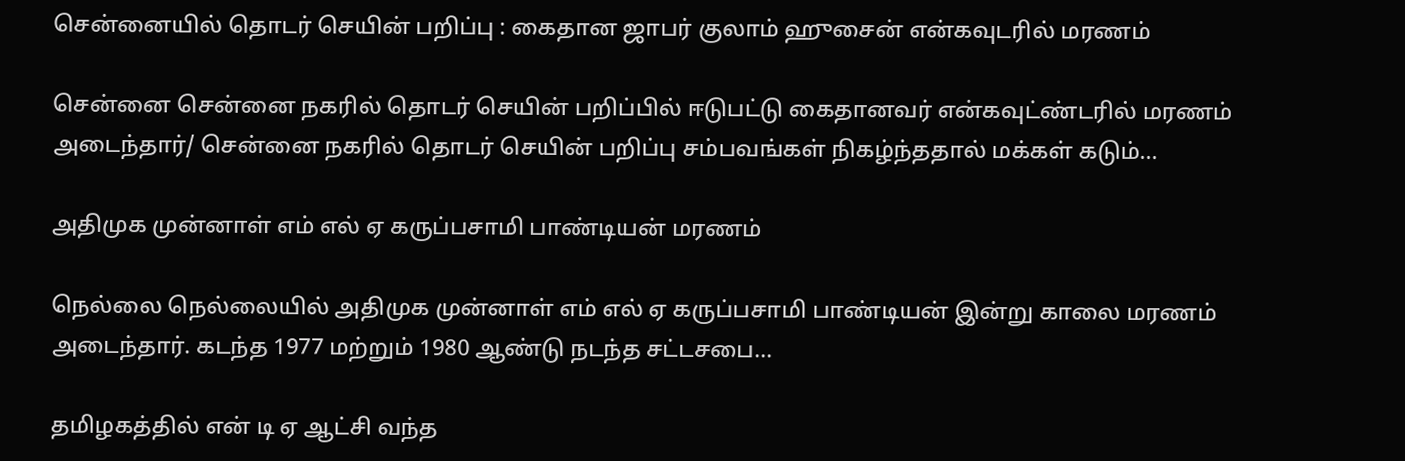சென்னையில் தொடர் செயின் பறிப்பு : கைதான ஜாபர் குலாம் ஹுசைன் என்கவுடரில் மரணம்

சென்னை சென்னை நகரில் தொடர் செயின் பறிப்பில் ஈடுபட்டு கைதானவர் என்கவுட்ண்டரில் மரணம் அடைந்தார்/ சென்னை நகரில் தொடர் செயின் பறிப்பு சம்பவங்கள் நிகழ்ந்ததால் மக்கள் கடும்…

அதிமுக முன்னாள் எம் எல் ஏ கருப்பசாமி பாண்டியன் மரணம்

நெல்லை நெல்லையில் அதிமுக முன்னாள் எம் எல் ஏ கருப்பசாமி பாண்டியன் இன்று காலை மரணம் அடைந்தார். கடந்த 1977 மற்றும் 1980 ஆண்டு நடந்த சட்டசபை…

தமிழகத்தில் என் டி ஏ ஆட்சி வந்த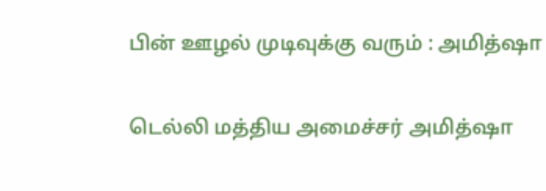பின் ஊழல் முடிவுக்கு வரும் : அமித்ஷா

டெல்லி மத்திய அமைச்சர் அமித்ஷா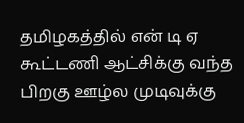தமிழகத்தில் என் டி ஏ கூட்டணி ஆட்சிக்கு வந்த பிறகு ஊழ்ல முடிவுக்கு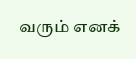வரும் எனக்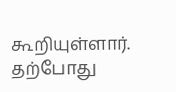கூறியுள்ளார். தற்போது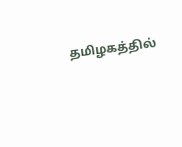தமிழகத்தில்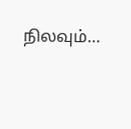நிலவும்…